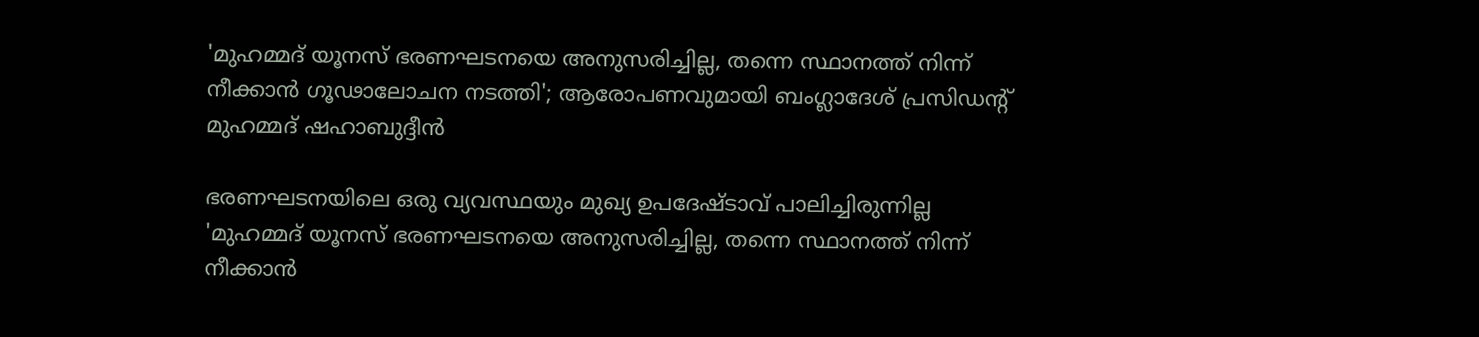'മുഹമ്മദ് യൂനസ് ഭരണഘടനയെ അനുസരിച്ചില്ല, തന്നെ സ്ഥാനത്ത് നിന്ന് നീക്കാൻ ഗൂഢാലോചന നടത്തി'; ആരോപണവുമായി ബംഗ്ലാദേശ് പ്രസിഡൻ്റ് മുഹമ്മദ് ഷഹാബുദ്ദീൻ

ഭരണഘടനയിലെ ഒരു വ്യവസ്ഥയും മുഖ്യ ഉപദേഷ്ടാവ് പാലിച്ചിരുന്നില്ല
'മുഹമ്മദ് യൂനസ് ഭരണഘടനയെ അനുസരിച്ചില്ല, തന്നെ സ്ഥാനത്ത് നിന്ന് നീക്കാൻ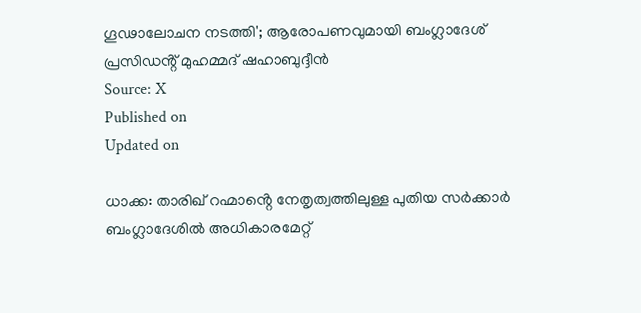ഗൂഢാലോചന നടത്തി'; ആരോപണവുമായി ബംഗ്ലാദേശ് പ്രസിഡൻ്റ് മുഹമ്മദ് ഷഹാബുദ്ദീൻ
Source: X
Published on
Updated on

ധാക്ക: താരിഖ് റഹ്മാൻ്റെ നേതൃത്വത്തിലുള്ള പുതിയ സർക്കാർ ബംഗ്ലാദേശിൽ അധികാരമേറ്റ്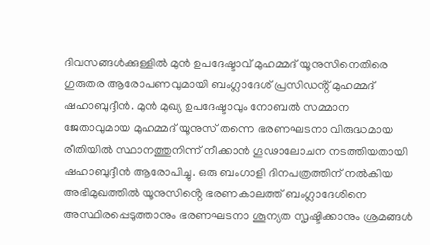ദിവസങ്ങൾക്കുള്ളിൽ മുൻ ഉപദേഷ്ടാവ് മുഹമ്മദ് യൂനുസിനെതിരെ ഗുരുതര ആരോപണവുമായി ബംഗ്ലാദേശ് പ്രസിഡൻ്റ് മുഹമ്മദ് ഷഹാബുദ്ദീൻ. മുൻ മുഖ്യ ഉപദേഷ്ടാവും നോബൽ സമ്മാന ജേതാവുമായ മുഹമ്മദ് യൂനുസ് തന്നെ ഭരണഘടനാ വിരുദ്ധമായ രീതിയിൽ സ്ഥാനത്തുനിന്ന് നീക്കാൻ ഗൂഢാലോചന നടത്തിയതായി ഷഹാബുദ്ദീൻ ആരോപിച്ചു. ഒരു ബംഗാളി ദിനപത്രത്തിന് നൽകിയ അഭിമുഖത്തിൽ യൂനുസിൻ്റെ ഭരണകാലത്ത് ബംഗ്ലാദേശിനെ അസ്ഥിരപ്പെടുത്താനും ഭരണഘടനാ ശൂന്യത സൃഷ്ടിക്കാനും ശ്രമങ്ങൾ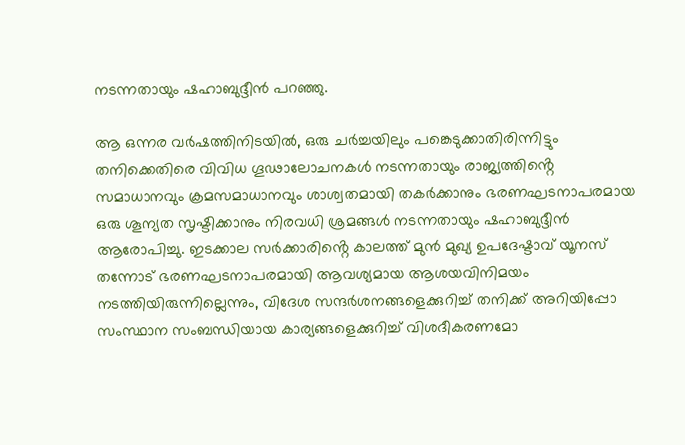നടന്നതായും ഷഹാബുദ്ദീൻ പറഞ്ഞു.

ആ ഒന്നര വർഷത്തിനിടയിൽ, ഒരു ചർച്ചയിലും പങ്കെടുക്കാതിരിന്നിട്ടും തനിക്കെതിരെ വിവിധ ഗൂഢാലോചനകൾ നടന്നതായും രാജ്യത്തിൻ്റെ സമാധാനവും ക്രമസമാധാനവും ശാശ്വതമായി തകർക്കാനും ഭരണഘടനാപരമായ ഒരു ശൂന്യത സൃഷ്ടിക്കാനും നിരവധി ശ്രമങ്ങൾ നടന്നതായും ഷഹാബുദ്ദീൻ ആരോപിച്ചു. ഇടക്കാല സർക്കാരിൻ്റെ കാലത്ത് മുൻ മുഖ്യ ഉപദേഷ്ടാവ് യൂനസ് തന്നോട് ഭരണഘടനാപരമായി ആവശ്യമായ ആശയവിനിമയം നടത്തിയിരുന്നില്ലെന്നും, വിദേശ സന്ദർശനങ്ങളെക്കുറിച്ച് തനിക്ക് അറിയിപ്പോ സംസ്ഥാന സംബന്ധിയായ കാര്യങ്ങളെക്കുറിച്ച് വിശദീകരണമോ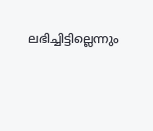ലഭിച്ചിട്ടില്ലെന്നും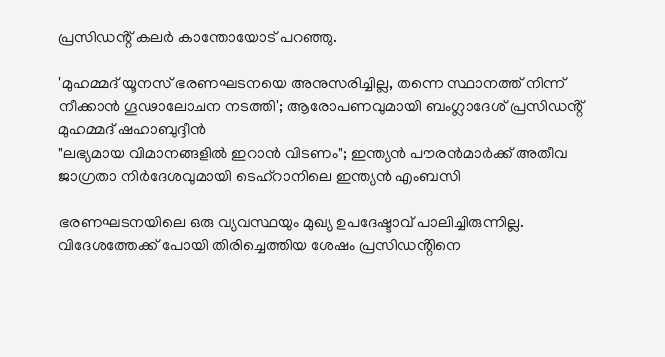പ്രസിഡൻ്റ് കലർ കാന്തോയോട് പറഞ്ഞു.

'മുഹമ്മദ് യൂനസ് ഭരണഘടനയെ അനുസരിച്ചില്ല, തന്നെ സ്ഥാനത്ത് നിന്ന് നീക്കാൻ ഗൂഢാലോചന നടത്തി'; ആരോപണവുമായി ബംഗ്ലാദേശ് പ്രസിഡൻ്റ് മുഹമ്മദ് ഷഹാബുദ്ദീൻ
"ലഭ്യമായ വിമാനങ്ങളിൽ ഇറാൻ വിടണം"; ഇന്ത്യൻ പൗരൻമാർക്ക് അതീവ ജാഗ്രതാ നിർദേശവുമായി ടെഹ്റാനിലെ ഇന്ത്യൻ എംബസി

ഭരണഘടനയിലെ ഒരു വ്യവസ്ഥയും മുഖ്യ ഉപദേഷ്ടാവ് പാലിച്ചിരുന്നില്ല. വിദേശത്തേക്ക് പോയി തിരിച്ചെത്തിയ ശേഷം പ്രസിഡൻ്റിനെ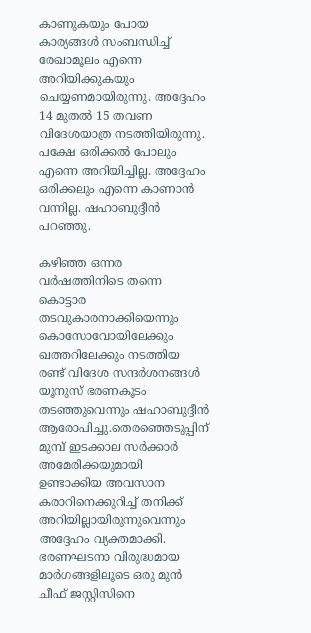കാണുകയും പോയ കാര്യങ്ങൾ സംബന്ധിച്ച് രേഖാമൂലം എന്നെ അറിയിക്കുകയും ചെയ്യണമായിരുന്നു. അദ്ദേഹം 14 മുതൽ 15 തവണ വിദേശയാത്ര നടത്തിയിരുന്നു. പക്ഷേ ഒരിക്കൽ പോലും എന്നെ അറിയിച്ചില്ല. അദ്ദേഹം ഒരിക്കലും എന്നെ കാണാൻ വന്നില്ല. ഷഹാബുദ്ദീൻ പറഞ്ഞു.

കഴിഞ്ഞ ഒന്നര വർഷത്തിനിടെ തന്നെ കൊട്ടാര തടവുകാരനാക്കിയെന്നും കൊസോവോയിലേക്കും ഖത്തറിലേക്കും നടത്തിയ രണ്ട് വിദേശ സന്ദർശനങ്ങൾ യൂനുസ് ഭരണകൂടം തടഞ്ഞുവെന്നും ഷഹാബുദ്ദീൻ ആരോപിച്ചു.തെരഞ്ഞെടുപ്പിന് മുമ്പ് ഇടക്കാല സർക്കാർ അമേരിക്കയുമായി ഉണ്ടാക്കിയ അവസാന കരാറിനെക്കുറിച്ച് തനിക്ക് അറിയില്ലായിരുന്നുവെന്നും അദ്ദേഹം വ്യക്തമാക്കി. ഭരണഘടനാ വിരുദ്ധമായ മാർഗങ്ങളിലൂടെ ഒരു മുൻ ചീഫ് ജസ്റ്റിസിനെ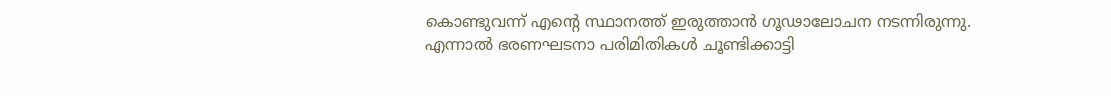കൊണ്ടുവന്ന് എൻ്റെ സ്ഥാനത്ത് ഇരുത്താൻ ഗൂഢാലോചന നടന്നിരുന്നു. എന്നാൽ ഭരണഘടനാ പരിമിതികൾ ചൂണ്ടിക്കാട്ടി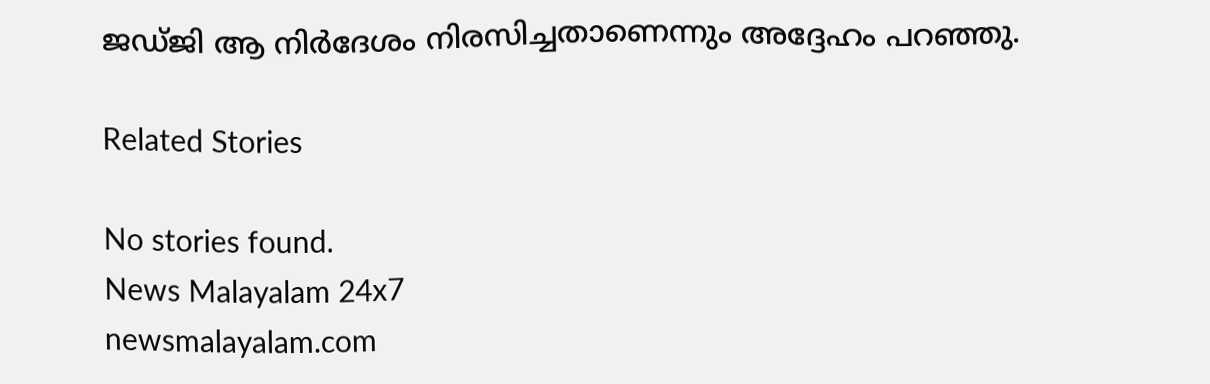ജഡ്ജി ആ നിർദേശം നിരസിച്ചതാണെന്നും അദ്ദേഹം പറഞ്ഞു.

Related Stories

No stories found.
News Malayalam 24x7
newsmalayalam.com